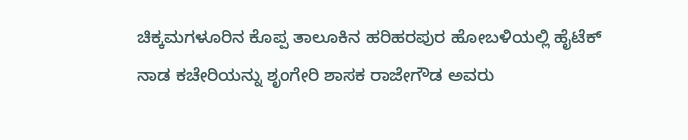ಚಿಕ್ಕಮಗಳೂರಿನ ಕೊಪ್ಪ ತಾಲೂಕಿನ ಹರಿಹರಪುರ ಹೋಬಳಿಯಲ್ಲಿ ಹೈಟೆಕ್ ನಾಡ ಕಚೇರಿಯನ್ನು ಶೃಂಗೇರಿ ಶಾಸಕ ರಾಜೇಗೌಡ ಅವರು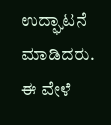ಉದ್ಘಾಟನೆ ಮಾಡಿದರು. ಈ ವೇಳೆ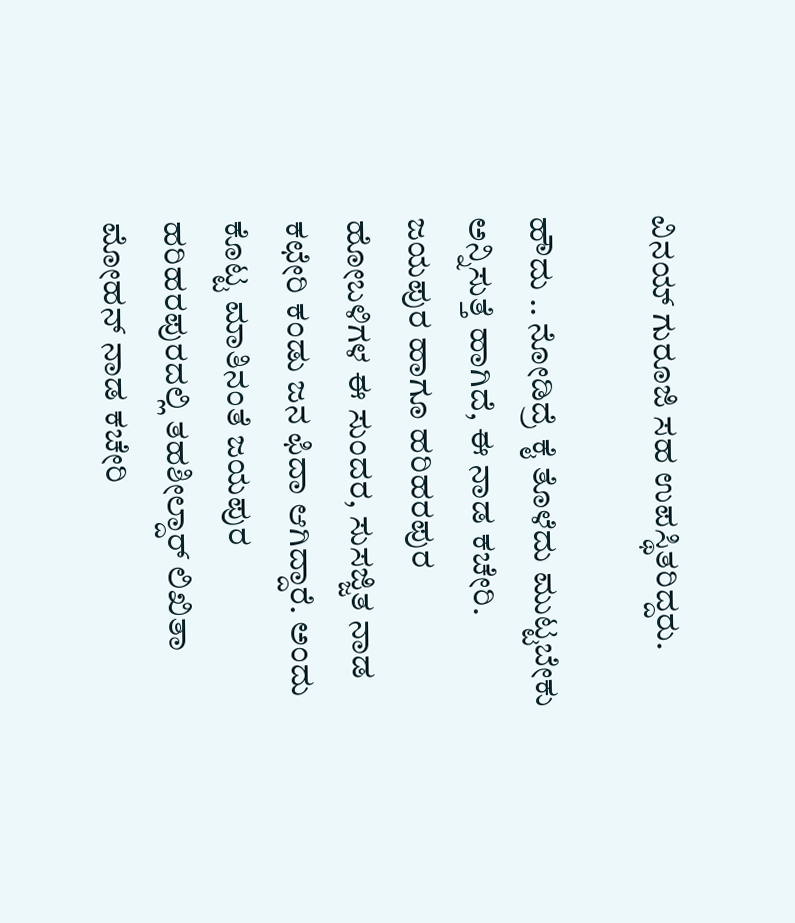ವಿನಯ್ ಗುರೂಜಿ ಸಹ ಉಪಸ್ಥಿತರಿದ್ದರು.

ಹೌದು .. ನೋಡಿದ್ರೆ ಕೈ ತೊಳೆದು ಮುಟ್ಟಬೇಕು ಅನ್ನಿಸುತ್ತೆ ಹಾಗಿದೆ, ಈ ನಾಡ ಕಚೇರಿ. ಜಯಪುರ ಹಾಗೂ ಹರಿಹರಪುರ ಹೋಬಳಿಗಳ ಈ ಸುಂದರ, ಸುಸಜ್ಜಿತ ನಾಡ ಕಛೇರಿ ಕಂಡು ಜನ ಫಿದಾ ಆಗಿದ್ದಾರೆ. ಅಂದು ಕೊಟ್ಟ ಮಾತಿನಂತೆ ಜಯಪುರ ಹರಿಹರಪುರದಲ್ಲಿ ತಹಶೀಲ್ದಾರ್ ಲಿಖಿತಾ ಮೋಹನ್ ನಾಡ ಕಚೇರಿ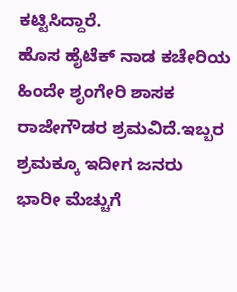ಕಟ್ಟಿಸಿದ್ದಾರೆ.
ಹೊಸ ಹೈಟೆಕ್ ನಾಡ ಕಚೇರಿಯ ಹಿಂದೇ ಶೃಂಗೇರಿ ಶಾಸಕ ರಾಜೇಗೌಡರ ಶ್ರಮವಿದೆ.ಇಬ್ಬರ ಶ್ರಮಕ್ಕೂ ಇದೀಗ ಜನರು ಭಾರೀ ಮೆಚ್ಚುಗೆ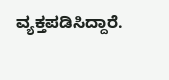ವ್ಯಕ್ತಪಡಿಸಿದ್ದಾರೆ.